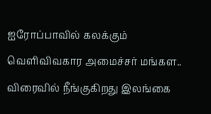ஐரோப்பாவில் கலக்கும் வெளிவிவகார அமைச்சர் மங்கள.. விரைவில் நீங்குகிறது இலங்கை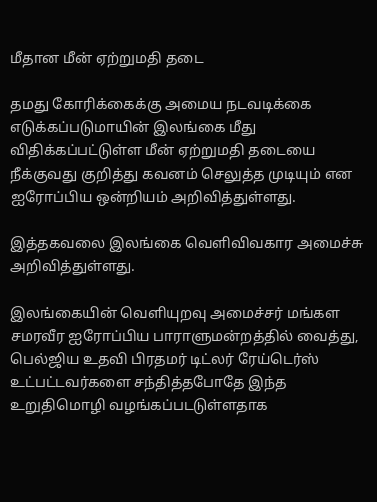மீதான மீன் ஏற்றுமதி தடை

தமது கோரிக்கைக்கு அமைய நடவடிக்கை எடுக்கப்படுமாயின் இலங்கை மீது விதிக்கப்பட்டுள்ள மீன் ஏற்றுமதி தடையை நீக்குவது குறித்து கவனம் செலுத்த முடியும் என ஐரோப்பிய ஒன்றியம் அறிவித்துள்ளது.

இத்தகவலை இலங்கை வெளிவிவகார அமைச்சு அறிவித்துள்ளது.

இலங்கையின் வெளியுறவு அமைச்சர் மங்கள சமரவீர ஐரோப்பிய பாராளுமன்றத்தில் வைத்து, பெல்ஜிய உதவி பிரதமர் டிட்லர் ரேய்டெர்ஸ் உட்பட்டவர்களை சந்தித்தபோதே இந்த உறுதிமொழி வழங்கப்படடுள்ளதாக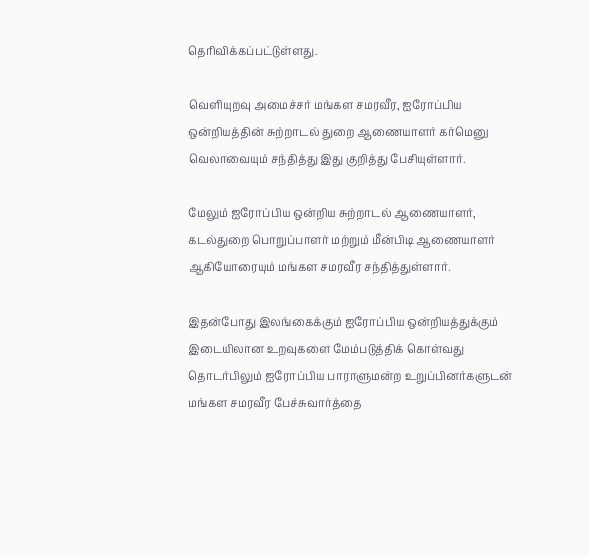தெரிவிக்கப்பட்டுள்ளது.

வெளியுறவு அமைச்சர் மங்கள சமரவீர, ஐரோப்பிய ஒன்றியத்தின் சுற்றாடல் துறை ஆணையாளர் கர்மெனு வெலாவையும் சந்தித்து இது குறித்து பேசியுள்ளார்.

மேலும் ஐரோப்பிய ஒன்றிய சுற்றாடல் ஆணையாளர், கடல்துறை பொறுப்பாளர் மற்றும் மீன்பிடி ஆணையாளர் ஆகியோரையும் மங்கள சமரவீர சந்தித்துள்ளார்.

இதன்போது இலங்கைக்கும் ஐரோப்பிய ஒன்றியத்துக்கும் இடையிலான உறவுகளை மேம்படுத்திக் கொள்வது தொடர்பிலும் ஐரோப்பிய பாராளுமன்ற உறுப்பினர்களுடன் மங்கள சமரவீர பேச்சுவார்த்தை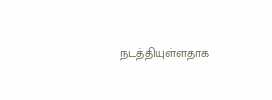நடத்தியுள்ளதாக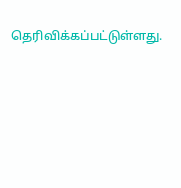தெரிவிக்கப்பட்டுள்ளது.